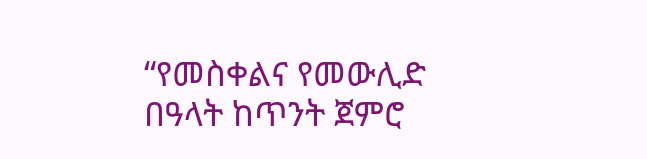“የመስቀልና የመውሊድ በዓላት ከጥንት ጀምሮ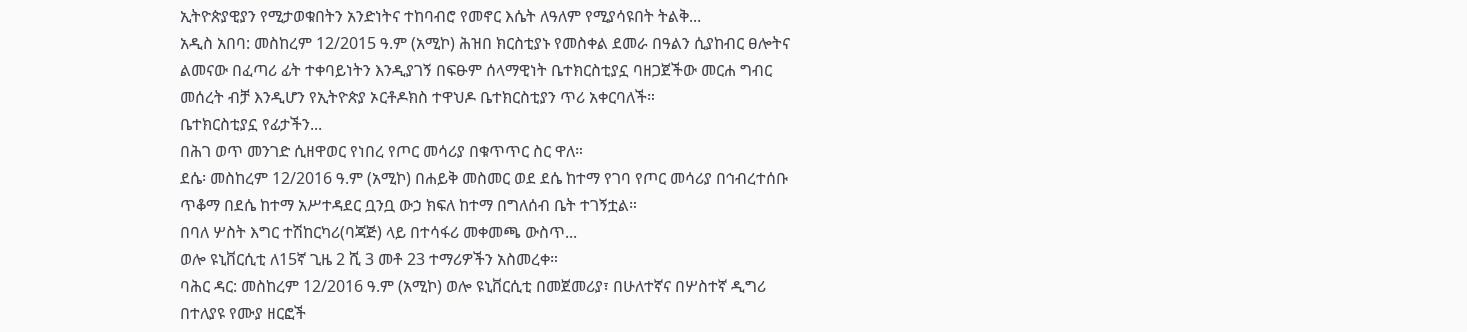ኢትዮጵያዊያን የሚታወቁበትን አንድነትና ተከባብሮ የመኖር እሴት ለዓለም የሚያሳዩበት ትልቅ...
አዲስ አበባ: መስከረም 12/2015 ዓ.ም (አሚኮ) ሕዝበ ክርስቲያኑ የመስቀል ደመራ በዓልን ሲያከብር ፀሎትና ልመናው በፈጣሪ ፊት ተቀባይነትን እንዲያገኝ በፍፁም ሰላማዊነት ቤተክርስቲያኗ ባዘጋጀችው መርሐ ግብር መሰረት ብቻ እንዲሆን የኢትዮጵያ ኦርቶዶክስ ተዋህዶ ቤተክርስቲያን ጥሪ አቀርባለች።
ቤተክርስቲያኗ የፊታችን...
በሕገ ወጥ መንገድ ሲዘዋወር የነበረ የጦር መሳሪያ በቁጥጥር ስር ዋለ።
ደሴ፡ መስከረም 12/2016 ዓ.ም (አሚኮ) በሐይቅ መስመር ወደ ደሴ ከተማ የገባ የጦር መሳሪያ በኅብረተሰቡ ጥቆማ በደሴ ከተማ አሥተዳደር ቧንቧ ውኃ ክፍለ ከተማ በግለሰብ ቤት ተገኝቷል።
በባለ ሦስት እግር ተሽከርካሪ(ባጃጅ) ላይ በተሳፋሪ መቀመጫ ውስጥ...
ወሎ ዩኒቨርሲቲ ለ15ኛ ጊዜ 2 ሺ 3 መቶ 23 ተማሪዎችን አስመረቀ።
ባሕር ዳር: መስከረም 12/2016 ዓ.ም (አሚኮ) ወሎ ዩኒቨርሲቲ በመጀመሪያ፣ በሁለተኛና በሦስተኛ ዲግሪ በተለያዩ የሙያ ዘርፎች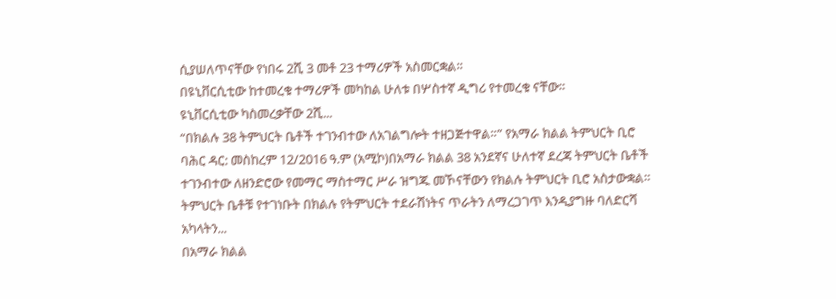ሲያሠለጥናቸው የነበሩ 2ሺ 3 መቶ 23 ተማሪዎች አስመርቋል።
በዩኒቨርሲቲው ከተመረቁ ተማሪዎች መካከል ሁለቱ በሦስተኛ ዲግሪ የተመረቁ ናቸው።
ዩኒቨርሲቲው ካስመረቃቸው 2ሺ...
“በክልሉ 38 ትምህርት ቤቶች ተገንብተው ለአገልግሎት ተዘጋጅተዋል።” የአማራ ክልል ትምህርት ቢሮ
ባሕር ዳር: መስከረም 12/2016 ዓ.ም (አሚኮ)በአማራ ክልል 38 አንደኛና ሁለተኛ ደረጃ ትምህርት ቤቶች ተገንብተው ለዘንድሮው የመማር ማስተማር ሥራ ዝግጁ መኾናቸውን የክልሉ ትምህርት ቢሮ አስታውቋል።
ትምህርት ቤቶቹ የተገነቡት በክልሉ የትምህርት ተደራሽነትና ጥራትን ለማረጋገጥ እንዲያግዙ ባለድርሻ አካላትን...
በአማራ ክልል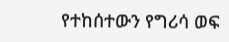የተከሰተውን የግሪሳ ወፍ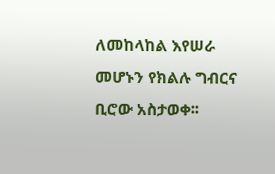ለመከላከል እየሠራ መሆኑን የክልሉ ግብርና ቢሮው አስታወቀ፡፡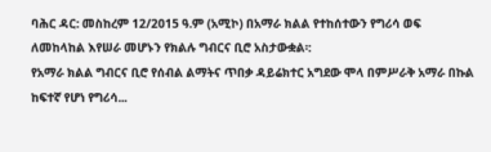ባሕር ዳር: መስከረም 12/2015 ዓ.ም (አሚኮ) በአማራ ክልል የተከሰተውን የግሪሳ ወፍ ለመከላከል እየሠራ መሆኑን የክልሉ ግብርና ቢሮ አስታውቋል፡:
የአማራ ክልል ግብርና ቢሮ የሰብል ልማትና ጥበቃ ዳይሬክተር አግደው ሞላ በምሥራቅ አማራ በኩል ከፍተኛ የሆነ የግሪሳ...